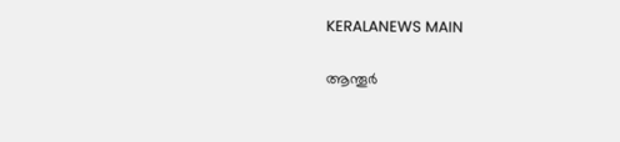KERALANEWS MAIN

ആന്തൂര്‍‍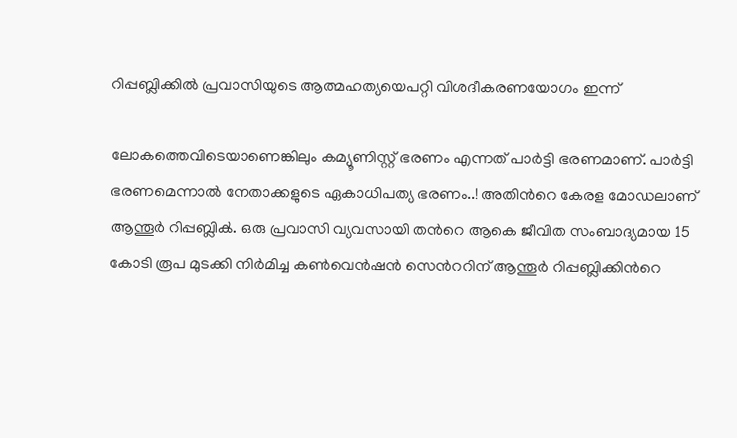റിപ്പബ്ലിക്കില്‍ പ്രവാസിയുടെ ആത്മഹത്യയെപറ്റി വിശദീകരണയോഗം ഇന്ന്

ലോകത്തെവിടെയാണെങ്കിലും കമ്യൂണിസ്റ്റ് ഭരണം എന്നത് പാര്‍ട്ടി ഭരണമാണ്. പാര്‍ട്ടി ഭരണമെന്നാല്‍ നേതാക്കളുടെ ഏകാധിപത്യ ഭരണം..! അതിന്‍റെ കേരള മോഡലാണ് ആന്തൂര്‍‍ റിപ്പബ്ലിക്‍. ഒരു പ്രവാസി വ്യവസായി തന്‍റെ ആകെ ജീവിത സംബാദ്യമായ 15 കോടി രൂപ മുടക്കി നിര്‍മിച്ച കണ്‍വെന്‍ഷന്‍ സെന്‍ററിന് ആന്തൂര്‍ റിപ്പബ്ലിക്കിന്‍റെ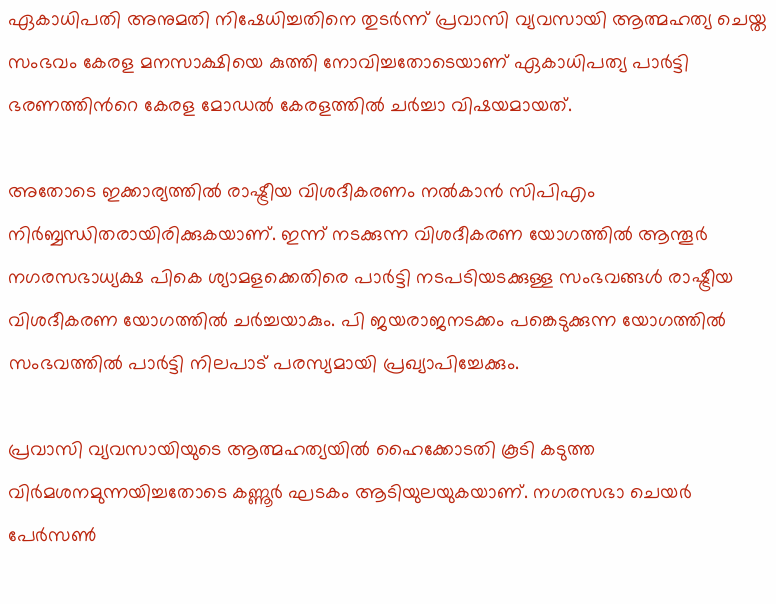ഏകാധിപതി അനുമതി നിഷേധിച്ചതിനെ തുടര്‍ന്ന് പ്രവാസി വ്യവസായി ആത്മഹത്യ ചെയ്ത സംഭവം കേരള മനസാക്ഷിയെ കുത്തി നോവിച്ചതോടെയാണ് ഏകാധിപത്യ പാര്‍ട്ടി ഭരണത്തിന്‍റെ കേരള മോഡല്‍ കേരളത്തില്‍ ചര്‍ച്ചാ വിഷയമായത്.

അതോടെ ഇക്കാര്യത്തില്‍ രാഷ്ട്രീയ വിശദീകരണം നല്‍കാന്‍ സിപിഎം നിര്‍ബ്ബന്ധിതരായിരിക്കുകയാണ്. ഇന്ന് നടക്കുന്ന വിശദീകരണ യോഗത്തില്‍ ആന്തൂർ നഗരസഭാധ്യക്ഷ പികെ ശ്യാമളക്കെതിരെ പാർട്ടി നടപടിയടക്കുള്ള സംഭവങ്ങള്‍ രാഷ്ട്രീയ വിശദീകരണ യോഗത്തില്‍ ചര്‍ച്ചയാകും. പി ജയരാജനടക്കം പങ്കെടുക്കുന്ന യോഗത്തിൽ സംഭവത്തില്‍ പാര്‍ട്ടി നിലപാട് പരസ്യമായി പ്രഖ്യാപിച്ചേക്കും.

പ്രവാസി വ്യവസായിയുടെ ആത്മഹത്യയിൽ ഹൈക്കോടതി കൂടി കടുത്ത വിർമശനമുന്നയിച്ചതോടെ കണ്ണൂർ ഘടകം ആടിയുലയുകയാണ്. നഗരസഭാ ചെയര്‍ പേര്‍സണ്‍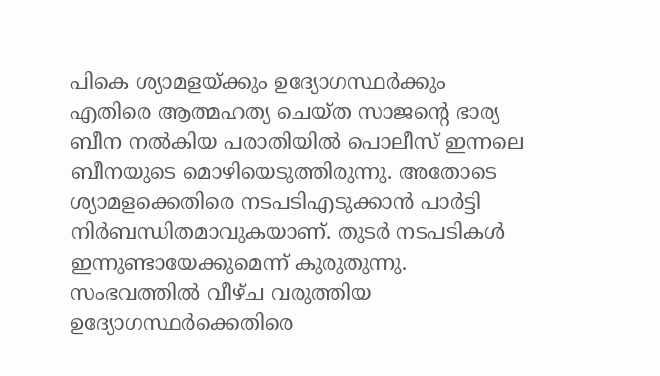പികെ ശ്യാമളയ്ക്കും ഉദ്യോഗസ്ഥർക്കും എതിരെ ആത്മഹത്യ ചെയ്ത സാജന്‍റെ ഭാര്യ ബീന നൽകിയ പരാതിയില്‍ പൊലീസ് ഇന്നലെ ബീനയുടെ മൊഴിയെടുത്തിരുന്നു. അതോടെ ശ്യാമളക്കെതിരെ നടപടിഎടുക്കാന്‍ പാർട്ടി നിർബന്ധിതമാവുകയാണ്. തുടർ നടപടികള്‍ ഇന്നുണ്ടായേക്കുമെന്ന് കുരുതുന്നു. സംഭവത്തില്‍ വീഴ്ച വരുത്തിയ ഉദ്യോഗസ്ഥര്‍ക്കെതിരെ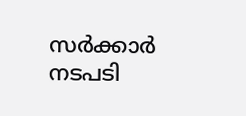സര്‍ക്കാര്‍  നടപടി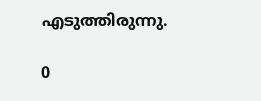എടുത്തിരുന്നു.

0